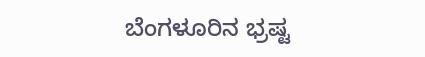ಬೆಂಗಳೂರಿನ ಭ್ರಷ್ಟ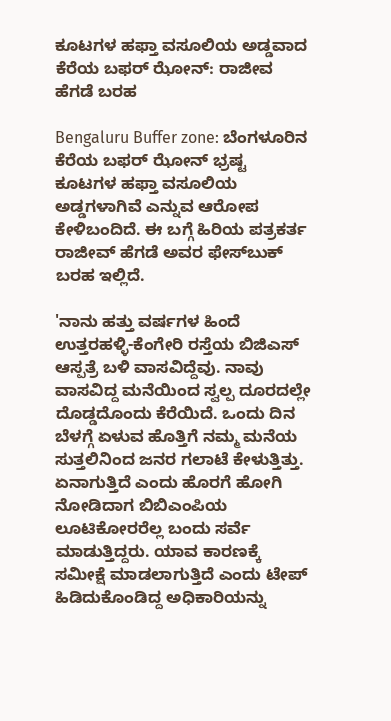ಕೂಟಗಳ ಹಫ್ತಾ ವಸೂಲಿಯ ಅಡ್ಡವಾದ ಕೆರೆಯ ಬಫರ್‌ ಝೋನ್‌: ರಾಜೀವ ಹೆಗಡೆ ಬರಹ

Bengaluru Buffer zone: ಬೆಂಗಳೂರಿನ ಕೆರೆಯ ಬಫರ್‌ ಝೋನ್‌ ಭ್ರಷ್ಟ ಕೂಟಗಳ ಹಫ್ತಾ ವಸೂಲಿಯ ಅಡ್ಡಗಳಾಗಿವೆ ಎನ್ನುವ ಆರೋಪ ಕೇಳಿಬಂದಿದೆ. ಈ ಬಗ್ಗೆ ಹಿರಿಯ ಪತ್ರಕರ್ತ ರಾಜೀವ್ ಹೆಗಡೆ ಅವರ ಫೇಸ್‌ಬುಕ್ ಬರಹ ಇಲ್ಲಿದೆ.

'ನಾನು ಹತ್ತು ವರ್ಷಗಳ ಹಿಂದೆ ಉತ್ತರಹಳ್ಳಿ-ಕೆಂಗೇರಿ ರಸ್ತೆಯ ಬಿಜಿಎಸ್‌ ಆಸ್ಪತ್ರೆ ಬಳಿ ವಾಸವಿದ್ದೆವು. ನಾವು ವಾಸವಿದ್ದ ಮನೆಯಿಂದ ಸ್ವಲ್ಪ ದೂರದಲ್ಲೇ ದೊಡ್ಡದೊಂದು ಕೆರೆಯಿದೆ. ಒಂದು ದಿನ ಬೆಳಗ್ಗೆ ಏಳುವ ಹೊತ್ತಿಗೆ ನಮ್ಮ ಮನೆಯ ಸುತ್ತಲಿನಿಂದ ಜನರ ಗಲಾಟೆ ಕೇಳುತ್ತಿತ್ತು. ಏನಾಗುತ್ತಿದೆ ಎಂದು ಹೊರಗೆ ಹೋಗಿ ನೋಡಿದಾಗ ಬಿಬಿಎಂಪಿಯ ಲೂಟಿಕೋರರೆಲ್ಲ ಬಂದು ಸರ್ವೆ ಮಾಡುತ್ತಿದ್ದರು. ಯಾವ ಕಾರಣಕ್ಕೆ ಸಮೀಕ್ಷೆ ಮಾಡಲಾಗುತ್ತಿದೆ ಎಂದು ಟೇಪ್‌ ಹಿಡಿದುಕೊಂಡಿದ್ದ ಅಧಿಕಾರಿಯನ್ನು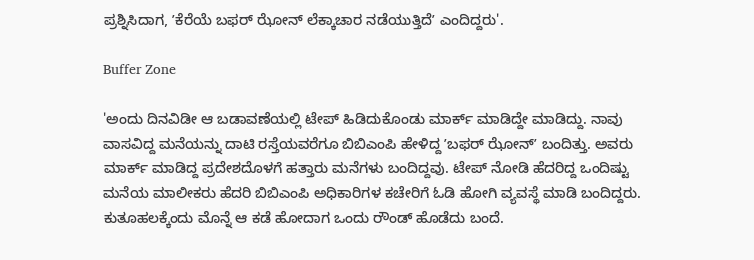ಪ್ರಶ್ನಿಸಿದಾಗ, ʼಕೆರೆಯೆ ಬಫರ್‌ ಝೋನ್‌ ಲೆಕ್ಕಾಚಾರ ನಡೆಯುತ್ತಿದೆʼ ಎಂದಿದ್ದರು'.

Buffer Zone

'ಅಂದು ದಿನವಿಡೀ ಆ ಬಡಾವಣೆಯಲ್ಲಿ ಟೇಪ್‌ ಹಿಡಿದುಕೊಂಡು ಮಾರ್ಕ್‌ ಮಾಡಿದ್ದೇ ಮಾಡಿದ್ದು. ನಾವು ವಾಸವಿದ್ದ ಮನೆಯನ್ನು ದಾಟಿ ರಸ್ತೆಯವರೆಗೂ ಬಿಬಿಎಂಪಿ ಹೇಳಿದ್ದ ʼಬಫರ್‌ ಝೋನ್‌ʼ ಬಂದಿತ್ತು. ಅವರು ಮಾರ್ಕ್‌ ಮಾಡಿದ್ದ ಪ್ರದೇಶದೊಳಗೆ ಹತ್ತಾರು ಮನೆಗಳು ಬಂದಿದ್ದವು. ಟೇಪ್‌ ನೋಡಿ ಹೆದರಿದ್ದ ಒಂದಿಷ್ಟು ಮನೆಯ ಮಾಲೀಕರು ಹೆದರಿ ಬಿಬಿಎಂಪಿ ಅಧಿಕಾರಿಗಳ ಕಚೇರಿಗೆ ಓಡಿ ಹೋಗಿ ವ್ಯವಸ್ಥೆ ಮಾಡಿ ಬಂದಿದ್ದರು. ಕುತೂಹಲಕ್ಕೆಂದು ಮೊನ್ನೆ ಆ ಕಡೆ ಹೋದಾಗ ಒಂದು ರೌಂಡ್‌ ಹೊಡೆದು ಬಂದೆ.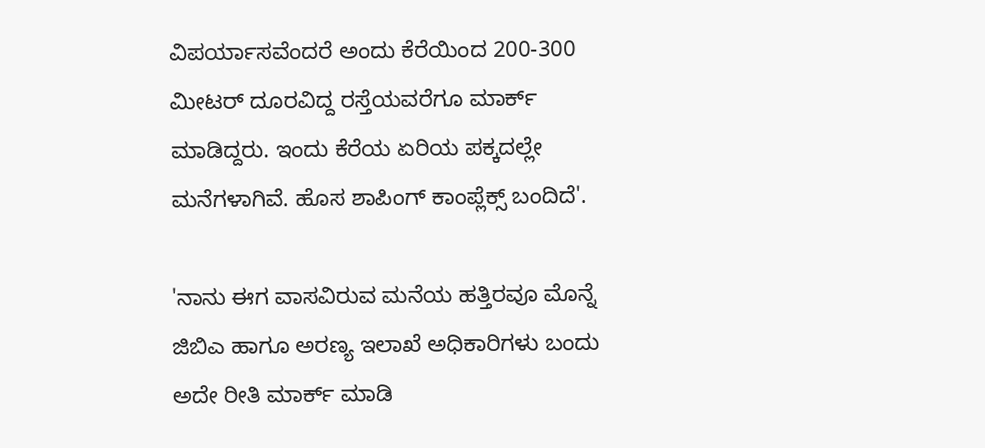ವಿಪರ್ಯಾಸವೆಂದರೆ ಅಂದು ಕೆರೆಯಿಂದ 200-300 ಮೀಟರ್‌ ದೂರವಿದ್ದ ರಸ್ತೆಯವರೆಗೂ ಮಾರ್ಕ್‌ ಮಾಡಿದ್ದರು. ಇಂದು ಕೆರೆಯ ಏರಿಯ ಪಕ್ಕದಲ್ಲೇ ಮನೆಗಳಾಗಿವೆ. ಹೊಸ ಶಾಪಿಂಗ್‌ ಕಾಂಪ್ಲೆಕ್ಸ್‌ ಬಂದಿದೆ'.

'ನಾನು ಈಗ ವಾಸವಿರುವ ಮನೆಯ ಹತ್ತಿರವೂ ಮೊನ್ನೆ ಜಿಬಿಎ ಹಾಗೂ ಅರಣ್ಯ ಇಲಾಖೆ ಅಧಿಕಾರಿಗಳು ಬಂದು ಅದೇ ರೀತಿ ಮಾರ್ಕ್‌ ಮಾಡಿ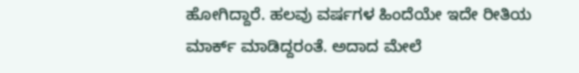ಹೋಗಿದ್ದಾರೆ. ಹಲವು ವರ್ಷಗಳ ಹಿಂದೆಯೇ ಇದೇ ರೀತಿಯ ಮಾರ್ಕ್‌ ಮಾಡಿದ್ದರಂತೆ. ಅದಾದ ಮೇಲೆ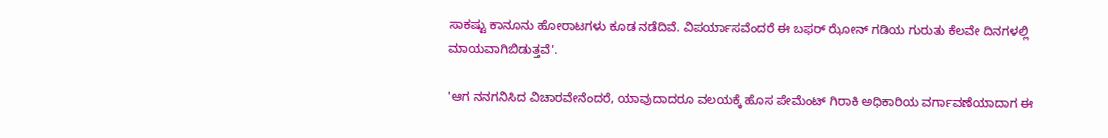ಸಾಕಷ್ಟು ಕಾನೂನು ಹೋರಾಟಗಳು ಕೂಡ ನಡೆದಿವೆ. ವಿಪರ್ಯಾಸವೆಂದರೆ ಈ ಬಫರ್‌ ಝೋನ್‌ ಗಡಿಯ ಗುರುತು ಕೆಲವೇ ದಿನಗಳಲ್ಲಿ ಮಾಯವಾಗಿಬಿಡುತ್ತವೆ'.

'ಆಗ ನನಗನಿಸಿದ ವಿಚಾರವೇನೆಂದರೆ, ಯಾವುದಾದರೂ ವಲಯಕ್ಕೆ ಹೊಸ ಪೇಮೆಂಟ್‌ ಗಿರಾಕಿ ಅಧಿಕಾರಿಯ ವರ್ಗಾವಣೆಯಾದಾಗ ಈ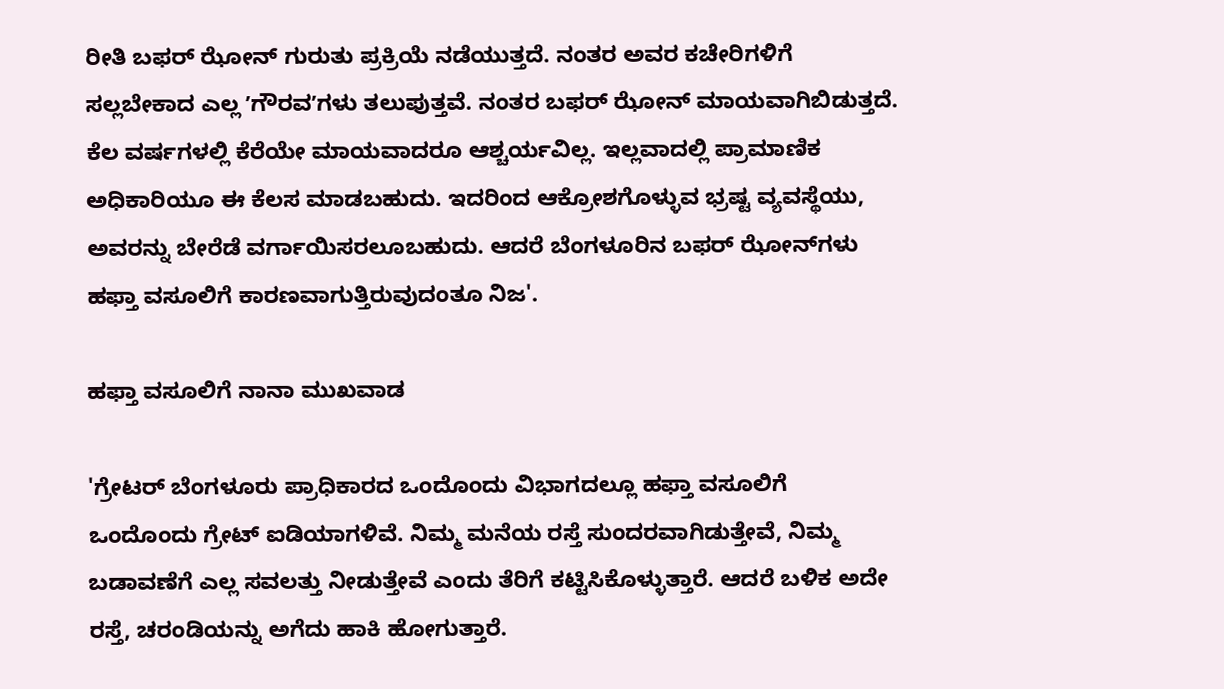ರೀತಿ ಬಫರ್‌ ಝೋನ್‌ ಗುರುತು ಪ್ರಕ್ರಿಯೆ ನಡೆಯುತ್ತದೆ. ನಂತರ ಅವರ ಕಚೇರಿಗಳಿಗೆ ಸಲ್ಲಬೇಕಾದ ಎಲ್ಲ ʼಗೌರವʼಗಳು ತಲುಪುತ್ತವೆ. ನಂತರ ಬಫರ್‌ ಝೋನ್‌ ಮಾಯವಾಗಿಬಿಡುತ್ತದೆ. ಕೆಲ ವರ್ಷಗಳಲ್ಲಿ ಕೆರೆಯೇ ಮಾಯವಾದರೂ ಆಶ್ಚರ್ಯವಿಲ್ಲ. ಇಲ್ಲವಾದಲ್ಲಿ ಪ್ರಾಮಾಣಿಕ ಅಧಿಕಾರಿಯೂ ಈ ಕೆಲಸ ಮಾಡಬಹುದು. ಇದರಿಂದ ಆಕ್ರೋಶಗೊಳ್ಳುವ ಭ್ರಷ್ಟ ವ್ಯವಸ್ಥೆಯು, ಅವರನ್ನು ಬೇರೆಡೆ ವರ್ಗಾಯಿಸರಲೂಬಹುದು. ಆದರೆ ಬೆಂಗಳೂರಿನ ಬಫರ್‌ ಝೋನ್‌ಗಳು ಹಫ್ತಾ ವಸೂಲಿಗೆ ಕಾರಣವಾಗುತ್ತಿರುವುದಂತೂ ನಿಜ'.

ಹಫ್ತಾ ವಸೂಲಿಗೆ ನಾನಾ ಮುಖವಾಡ

'ಗ್ರೇಟರ್‌ ಬೆಂಗಳೂರು ಪ್ರಾಧಿಕಾರದ ಒಂದೊಂದು ವಿಭಾಗದಲ್ಲೂ ಹಫ್ತಾ ವಸೂಲಿಗೆ ಒಂದೊಂದು ಗ್ರೇಟ್‌ ಐಡಿಯಾಗಳಿವೆ. ನಿಮ್ಮ ಮನೆಯ ರಸ್ತೆ ಸುಂದರವಾಗಿಡುತ್ತೇವೆ, ನಿಮ್ಮ ಬಡಾವಣೆಗೆ ಎಲ್ಲ ಸವಲತ್ತು ನೀಡುತ್ತೇವೆ ಎಂದು ತೆರಿಗೆ ಕಟ್ಟಿಸಿಕೊಳ್ಳುತ್ತಾರೆ. ಆದರೆ ಬಳಿಕ ಅದೇ ರಸ್ತೆ, ಚರಂಡಿಯನ್ನು ಅಗೆದು ಹಾಕಿ ಹೋಗುತ್ತಾರೆ.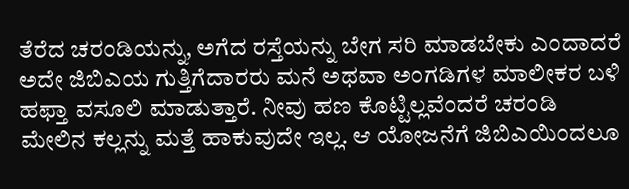ತೆರೆದ ಚರಂಡಿಯನ್ನು, ಅಗೆದ ರಸ್ತೆಯನ್ನು ಬೇಗ ಸರಿ ಮಾಡಬೇಕು ಎಂದಾದರೆ ಅದೇ ಜಿಬಿಎಯ ಗುತ್ತಿಗೆದಾರರು ಮನೆ ಅಥವಾ ಅಂಗಡಿಗಳ ಮಾಲೀಕರ ಬಳಿ ಹಫ್ತಾ ವಸೂಲಿ ಮಾಡುತ್ತಾರೆ. ನೀವು ಹಣ ಕೊಟ್ಟಿಲ್ಲವೆಂದರೆ ಚರಂಡಿ ಮೇಲಿನ ಕಲ್ಲನ್ನು ಮತ್ತೆ ಹಾಕುವುದೇ ಇಲ್ಲ. ಆ ಯೋಜನೆಗೆ ಜಿಬಿಎಯಿಂದಲೂ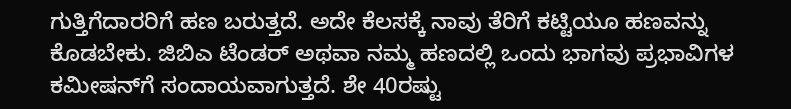ಗುತ್ತಿಗೆದಾರರಿಗೆ ಹಣ ಬರುತ್ತದೆ. ಅದೇ ಕೆಲಸಕ್ಕೆ ನಾವು ತೆರಿಗೆ ಕಟ್ಟಿಯೂ ಹಣವನ್ನು ಕೊಡಬೇಕು. ಜಿಬಿಎ ಟೆಂಡರ್‌ ಅಥವಾ ನಮ್ಮ ಹಣದಲ್ಲಿ ಒಂದು ಭಾಗವು ಪ್ರಭಾವಿಗಳ ಕಮೀಷನ್‌ಗೆ ಸಂದಾಯವಾಗುತ್ತದೆ. ಶೇ 40ರಷ್ಟು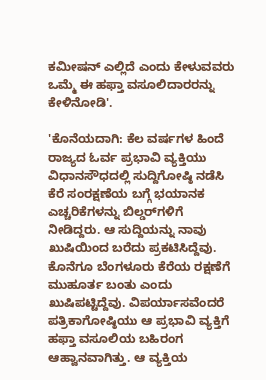ಕಮೀಷನ್‌ ಎಲ್ಲಿದೆ ಎಂದು ಕೇಳುವವರು ಒಮ್ಮೆ ಈ ಹಫ್ತಾ ವಸೂಲಿದಾರರನ್ನು ಕೇಳಿನೋಡಿ'.

'ಕೊನೆಯದಾಗಿ: ಕೆಲ ವರ್ಷಗಳ ಹಿಂದೆ ರಾಜ್ಯದ ಓರ್ವ ಪ್ರಭಾವಿ ವ್ಯಕ್ತಿಯು ವಿಧಾನಸೌಧದಲ್ಲಿ ಸುದ್ದಿಗೋಷ್ಠಿ ನಡೆಸಿ ಕೆರೆ ಸಂರಕ್ಷಣೆಯ ಬಗ್ಗೆ ಭಯಾನಕ ಎಚ್ಚರಿಕೆಗಳನ್ನು ಬಿಲ್ಡರ್‌ಗಳಿಗೆ ನೀಡಿದ್ದರು. ಆ ಸುದ್ದಿಯನ್ನು ನಾವು ಖುಷಿಯಿಂದ ಬರೆದು ಪ್ರಕಟಿಸಿದ್ದೆವು. ಕೊನೆಗೂ ಬೆಂಗಳೂರು ಕೆರೆಯ ರಕ್ಷಣೆಗೆ ಮುಹೂರ್ತ ಬಂತು ಎಂದು ಖುಷಿಪಟ್ಟಿದ್ದೆವು. ವಿಪರ್ಯಾಸವೆಂದರೆ ಪತ್ರಿಕಾಗೋಷ್ಠಿಯು ಆ ಪ್ರಭಾವಿ ವ್ಯಕ್ತಿಗೆ ಹಫ್ತಾ ವಸೂಲಿಯ ಬಹಿರಂಗ ಆಹ್ವಾನವಾಗಿತ್ತು. ಆ ವ್ಯಕ್ತಿಯ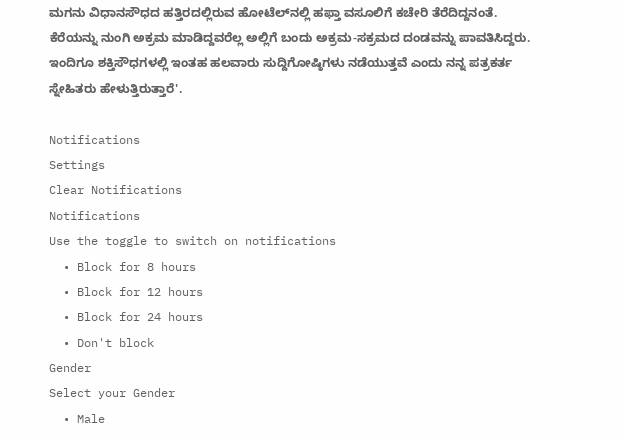ಮಗನು ವಿಧಾನಸೌಧದ ಹತ್ತಿರದಲ್ಲಿರುವ ಹೋಟೆಲ್‌ನಲ್ಲಿ ಹಫ್ತಾ ವಸೂಲಿಗೆ ಕಚೇರಿ ತೆರೆದಿದ್ದನಂತೆ. ಕೆರೆಯನ್ನು ನುಂಗಿ ಅಕ್ರಮ ಮಾಡಿದ್ದವರೆಲ್ಲ ಅಲ್ಲಿಗೆ ಬಂದು ಅಕ್ರಮ-ಸಕ್ರಮದ ದಂಡವನ್ನು ಪಾವತಿಸಿದ್ದರು. ಇಂದಿಗೂ ಶಕ್ತಿಸೌಧಗಳಲ್ಲಿ ಇಂತಹ ಹಲವಾರು ಸುದ್ದಿಗೋಷ್ಠಿಗಳು ನಡೆಯುತ್ತವೆ ಎಂದು ನನ್ನ ಪತ್ರಕರ್ತ ಸ್ನೇಹಿತರು ಹೇಳುತ್ತಿರುತ್ತಾರೆ'.

Notifications
Settings
Clear Notifications
Notifications
Use the toggle to switch on notifications
  • Block for 8 hours
  • Block for 12 hours
  • Block for 24 hours
  • Don't block
Gender
Select your Gender
  • Male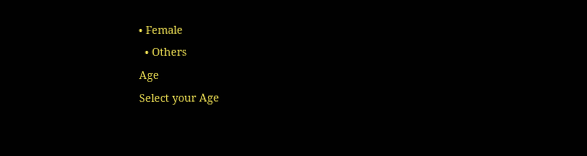• Female
  • Others
Age
Select your Age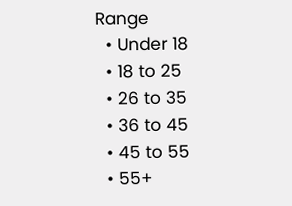Range
  • Under 18
  • 18 to 25
  • 26 to 35
  • 36 to 45
  • 45 to 55
  • 55+